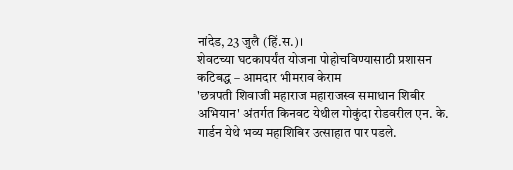नांदेड, 23 जुलै (हिं.स.)।
शेवटच्या घटकापर्यंत योजना पोहोचविण्यासाठी प्रशासन कटिबद्ध – आमदार भीमराव केराम
'छत्रपती शिवाजी महाराज महाराजस्व समाधान शिबीर अभियान' अंतर्गत किनवट येथील गोकुंदा रोडवरील एन. के. गार्डन येथे भव्य महाशिबिर उत्साहात पार पडले.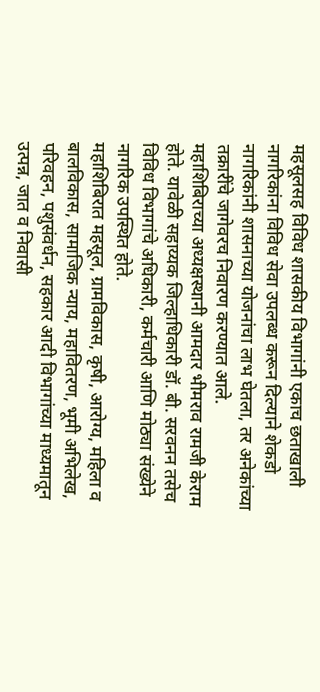महसूलसह विविध शासकीय विभागांनी एकाच छताखाली नागरिकांना विविध सेवा उपलब्ध करून दिल्याने शेकडो नागरिकांनी शासनाच्या योजनांचा लाभ घेतला, तर अनेकांच्या तक्रारींचे जागेवरच निवारण करण्यात आले.
महाशिबिराच्या अध्यक्षस्थानी आमदार भीमराव रामजी केराम होते. यावेळी सहाय्यक जिल्हाधिकारी डॉ. बी. सरवनन तसेच विविध विभागांचे अधिकारी, कर्मचारी आणि मोठ्या संख्येने नागरिक उपस्थित होते.
महाशिबिरात महसूल, ग्रामविकास, कृषी, आरोग्य, महिला व बालविकास, सामाजिक न्याय, महावितरण, भूमी अभिलेख, परिवहन, पशुसंवर्धन, सहकार आदी विभागांच्या माध्यमातून उत्पन्न, जात व निवासी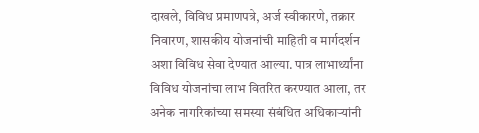दाखले, विविध प्रमाणपत्रे, अर्ज स्वीकारणे, तक्रार निवारण, शासकीय योजनांची माहिती व मार्गदर्शन अशा विविध सेवा देण्यात आल्या. पात्र लाभार्थ्यांना विविध योजनांचा लाभ वितरित करण्यात आला, तर अनेक नागरिकांच्या समस्या संबंधित अधिकाऱ्यांनी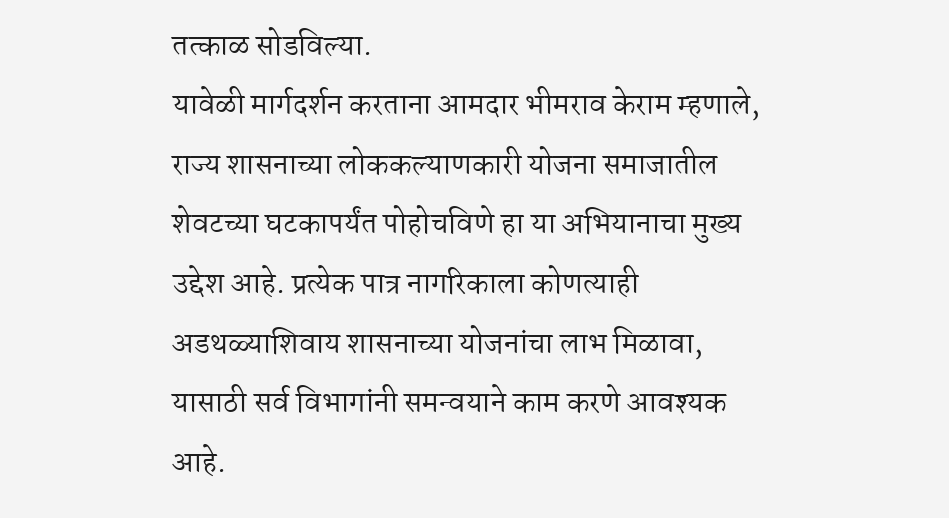तत्काळ सोडविल्या.
यावेळी मार्गदर्शन करताना आमदार भीमराव केराम म्हणाले, राज्य शासनाच्या लोककल्याणकारी योजना समाजातील शेवटच्या घटकापर्यंत पोहोचविणे हा या अभियानाचा मुख्य उद्देश आहे. प्रत्येक पात्र नागरिकाला कोणत्याही अडथळ्याशिवाय शासनाच्या योजनांचा लाभ मिळावा, यासाठी सर्व विभागांनी समन्वयाने काम करणे आवश्यक आहे.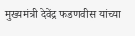मुख्यमंत्री देवेंद्र फडणवीस यांच्या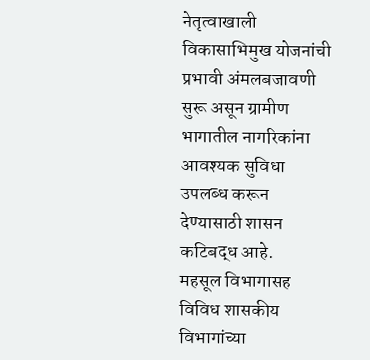नेतृत्वाखाली विकासाभिमुख योजनांची प्रभावी अंमलबजावणी सुरू असून ग्रामीण भागातील नागरिकांना आवश्यक सुविधा उपलब्ध करून देण्यासाठी शासन कटिबद्ध आहे.
महसूल विभागासह विविध शासकीय विभागांच्या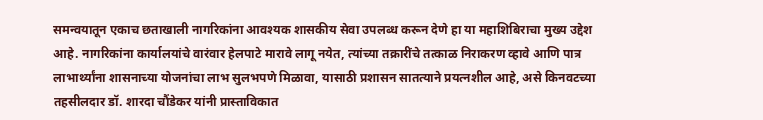समन्वयातून एकाच छताखाली नागरिकांना आवश्यक शासकीय सेवा उपलब्ध करून देणे हा या महाशिबिराचा मुख्य उद्देश आहे. नागरिकांना कार्यालयांचे वारंवार हेलपाटे मारावे लागू नयेत, त्यांच्या तक्रारींचे तत्काळ निराकरण व्हावे आणि पात्र लाभार्थ्यांना शासनाच्या योजनांचा लाभ सुलभपणे मिळावा, यासाठी प्रशासन सातत्याने प्रयत्नशील आहे, असे किनवटच्या तहसीलदार डॉ. शारदा चौंडेकर यांनी प्रास्ताविकात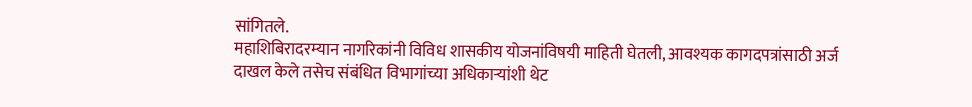सांगितले.
महाशिबिरादरम्यान नागरिकांनी विविध शासकीय योजनांविषयी माहिती घेतली, आवश्यक कागदपत्रांसाठी अर्ज दाखल केले तसेच संबंधित विभागांच्या अधिकाऱ्यांशी थेट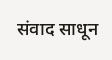संवाद साधून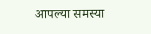आपल्या समस्या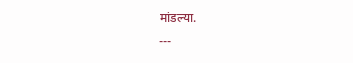मांडल्या.
---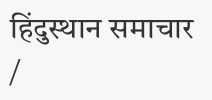हिंदुस्थान समाचार /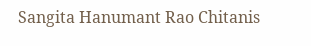Sangita Hanumant Rao Chitanis